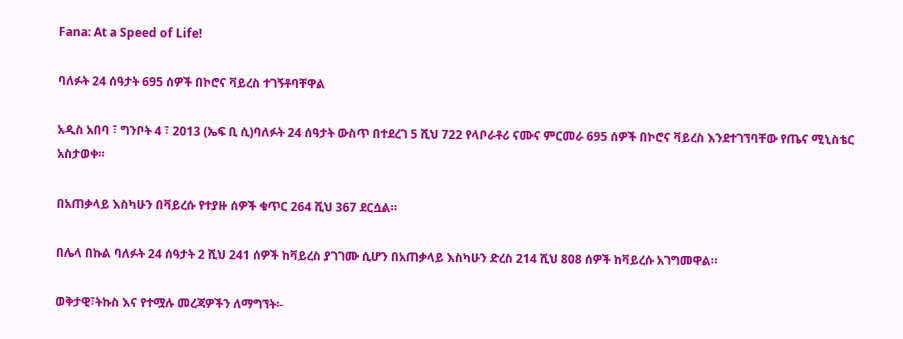Fana: At a Speed of Life!

ባለፉት 24 ሰዓታት 695 ሰዎች በኮሮና ቫይረስ ተገኝቶባቸዋል

አዲስ አበባ ፣ ግንቦት 4 ፣ 2013 (ኤፍ ቢ ሲ)ባለፉት 24 ሰዓታት ውስጥ በተደረገ 5 ሺህ 722 የላቦራቶሪ ናሙና ምርመራ 695 ሰዎች በኮሮና ቫይረስ እንደተገኘባቸው የጤና ሚኒስቴር አስታወቀ።

በአጠቃላይ እስካሁን በቫይረሱ የተያዙ ሰዎች ቁጥር 264 ሺህ 367 ደርሷል።

በሌላ በኩል ባለፉት 24 ሰዓታት 2 ሺህ 241 ሰዎች ከቫይረስ ያገገሙ ሲሆን በአጠቃላይ እስካሁን ድረስ 214 ሺህ 808 ሰዎች ከቫይረሱ አገግመዋል።

ወቅታዊ፣ትኩስ እና የተሟሉ መረጃዎችን ለማግኘት፡-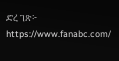ድረ ገጽ፦ https://www.fanabc.com/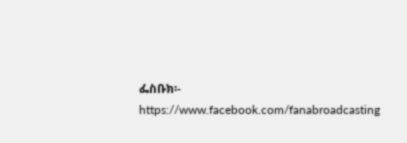ፌስቡክ፡- https://www.facebook.com/fanabroadcasting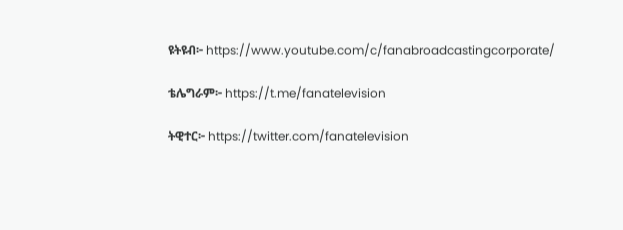ዩትዩብ፦ https://www.youtube.com/c/fanabroadcastingcorporate/

ቴሌግራም፦ https://t.me/fanatelevision

ትዊተር፦ https://twitter.com/fanatelevision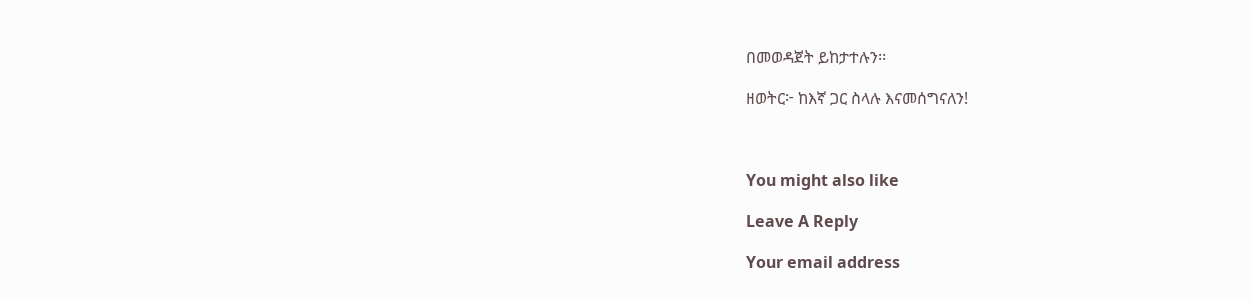በመወዳጀት ይከታተሉን፡፡

ዘወትር፦ ከእኛ ጋር ስላሉ እናመሰግናለን!



You might also like

Leave A Reply

Your email address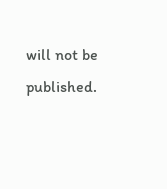will not be published.